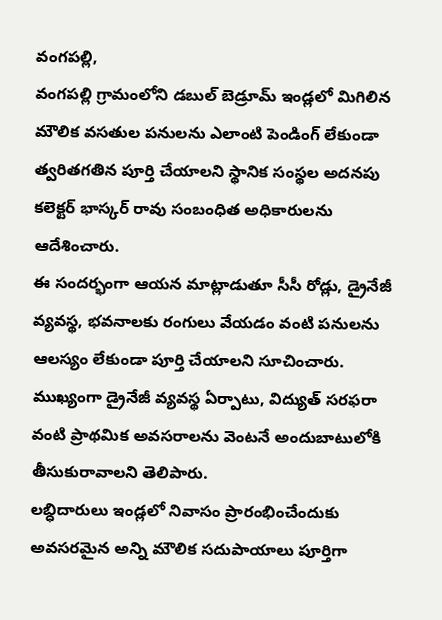వంగపల్లి,
వంగపల్లి గ్రామంలోని డబుల్ బెడ్రూమ్ ఇండ్లలో మిగిలిన మౌలిక వసతుల పనులను ఎలాంటి పెండింగ్ లేకుండా త్వరితగతిన పూర్తి చేయాలని స్థానిక సంస్థల అదనపు కలెక్టర్ భాస్కర్ రావు సంబంధిత అధికారులను ఆదేశించారు.
ఈ సందర్భంగా ఆయన మాట్లాడుతూ సీసీ రోడ్లు, డ్రైనేజీ వ్యవస్థ, భవనాలకు రంగులు వేయడం వంటి పనులను ఆలస్యం లేకుండా పూర్తి చేయాలని సూచించారు. ముఖ్యంగా డ్రైనేజీ వ్యవస్థ ఏర్పాటు, విద్యుత్ సరఫరా వంటి ప్రాథమిక అవసరాలను వెంటనే అందుబాటులోకి తీసుకురావాలని తెలిపారు.
లబ్ధిదారులు ఇండ్లలో నివాసం ప్రారంభించేందుకు అవసరమైన అన్ని మౌలిక సదుపాయాలు పూర్తిగా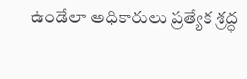ఉండేలా అధికారులు ప్రత్యేక శ్రద్ధ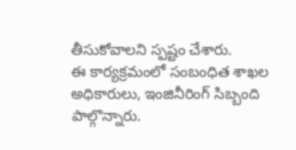తీసుకోవాలని స్పష్టం చేశారు.
ఈ కార్యక్రమంలో సంబంధిత శాఖల అధికారులు, ఇంజినీరింగ్ సిబ్బంది పాల్గొన్నారు.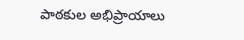పాఠకుల అభిప్రాయాలు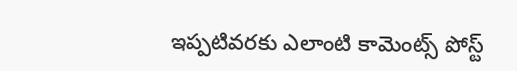ఇప్పటివరకు ఎలాంటి కామెంట్స్ పోస్ట్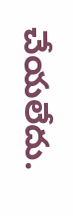చేయలేదు.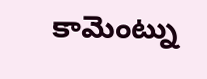కామెంట్ను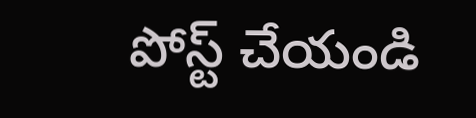పోస్ట్ చేయండి